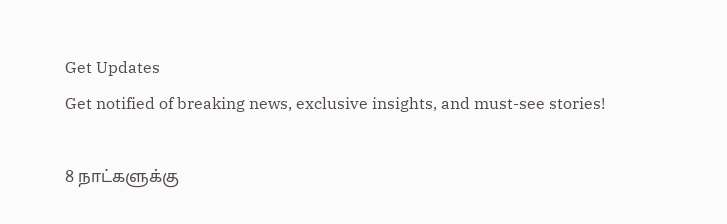Get Updates
Get notified of breaking news, exclusive insights, and must-see stories!

8 நாட்களுக்கு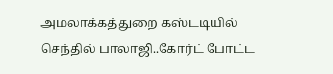அமலாக்கத்துறை கஸ்டடியில் செந்தில் பாலாஜி..கோர்ட் போட்ட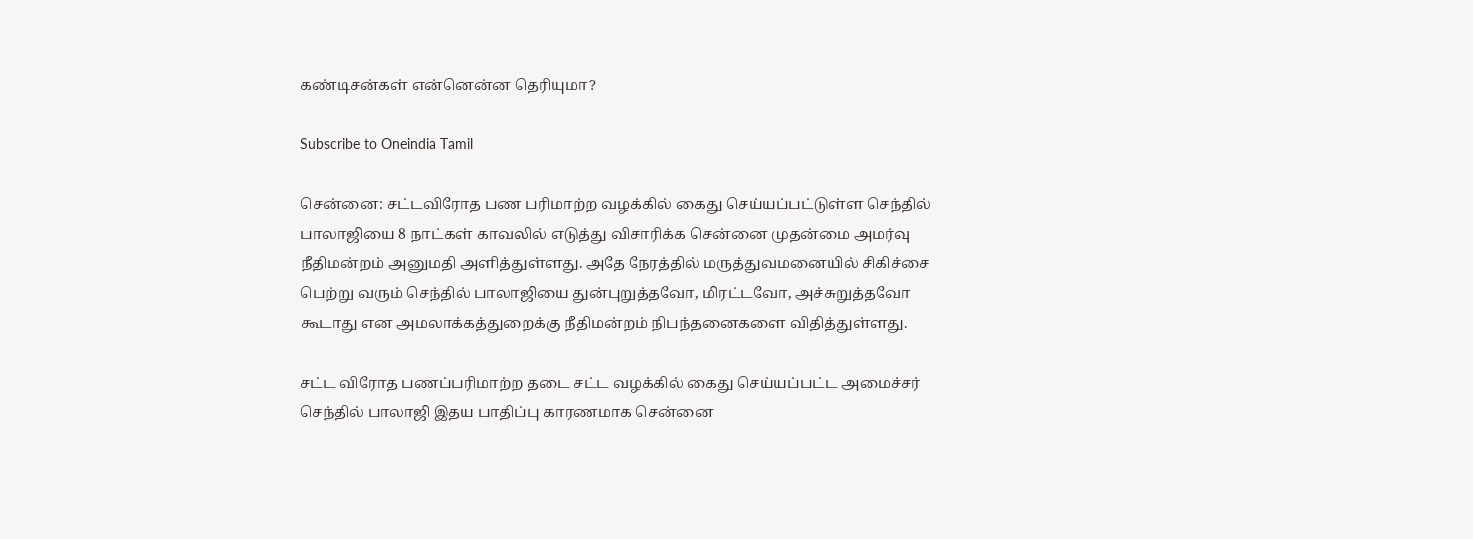கண்டிசன்கள் என்னென்ன தெரியுமா?

Subscribe to Oneindia Tamil

சென்னை: சட்டவிரோத பண பரிமாற்ற வழக்கில் கைது செய்யப்பட்டுள்ள செந்தில் பாலாஜியை 8 நாட்கள் காவலில் எடுத்து விசாரிக்க சென்னை முதன்மை அமர்வு நீதிமன்றம் அனுமதி அளித்துள்ளது. அதே நேரத்தில் மருத்துவமனையில் சிகிச்சை பெற்று வரும் செந்தில் பாலாஜியை துன்புறுத்தவோ, மிரட்டவோ, அச்சுறுத்தவோ கூடாது என அமலாக்கத்துறைக்கு நீதிமன்றம் நிபந்தனைகளை விதித்துள்ளது.

சட்ட விரோத பணப்பரிமாற்ற தடை சட்ட வழக்கில் கைது செய்யப்பட்ட அமைச்சர் செந்தில் பாலாஜி இதய பாதிப்பு காரணமாக சென்னை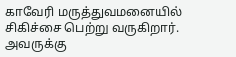காவேரி மருத்துவமனையில் சிகிச்சை பெற்று வருகிறார். அவருக்கு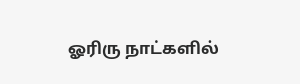ஓரிரு நாட்களில்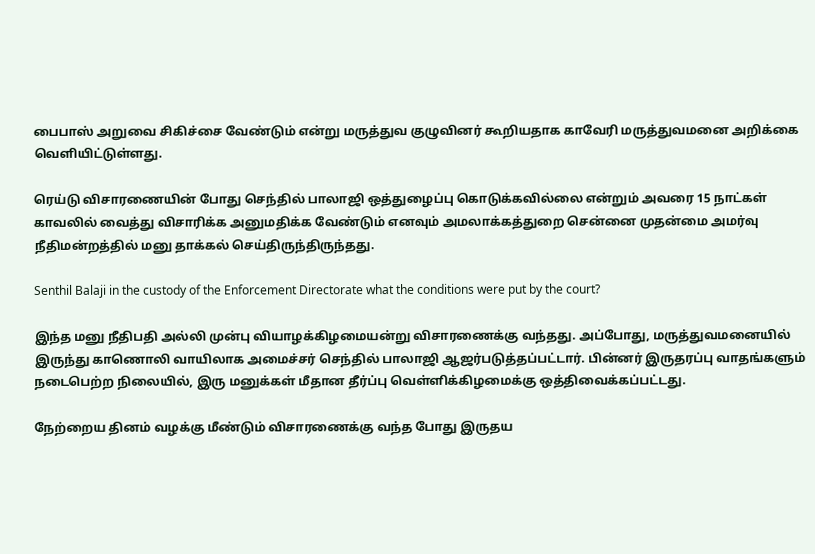பைபாஸ் அறுவை சிகிச்சை வேண்டும் என்று மருத்துவ குழுவினர் கூறியதாக காவேரி மருத்துவமனை அறிக்கை வெளியிட்டுள்ளது.

ரெய்டு விசாரணையின் போது செந்தில் பாலாஜி ஒத்துழைப்பு கொடுக்கவில்லை என்றும் அவரை 15 நாட்கள் காவலில் வைத்து விசாரிக்க அனுமதிக்க வேண்டும் எனவும் அமலாக்கத்துறை சென்னை முதன்மை அமர்வு நீதிமன்றத்தில் மனு தாக்கல் செய்திருந்திருந்தது.

Senthil Balaji in the custody of the Enforcement Directorate what the conditions were put by the court?

இந்த மனு நீதிபதி அல்லி முன்பு வியாழக்கிழமையன்று விசாரணைக்கு வந்தது. அப்போது, மருத்துவமனையில் இருந்து காணொலி வாயிலாக அமைச்சர் செந்தில் பாலாஜி ஆஜர்படுத்தப்பட்டார். பின்னர் இருதரப்பு வாதங்களும் நடைபெற்ற நிலையில், இரு மனுக்கள் மீதான தீர்ப்பு வெள்ளிக்கிழமைக்கு ஒத்திவைக்கப்பட்டது.

நேற்றைய தினம் வழக்கு மீண்டும் விசாரணைக்கு வந்த போது இருதய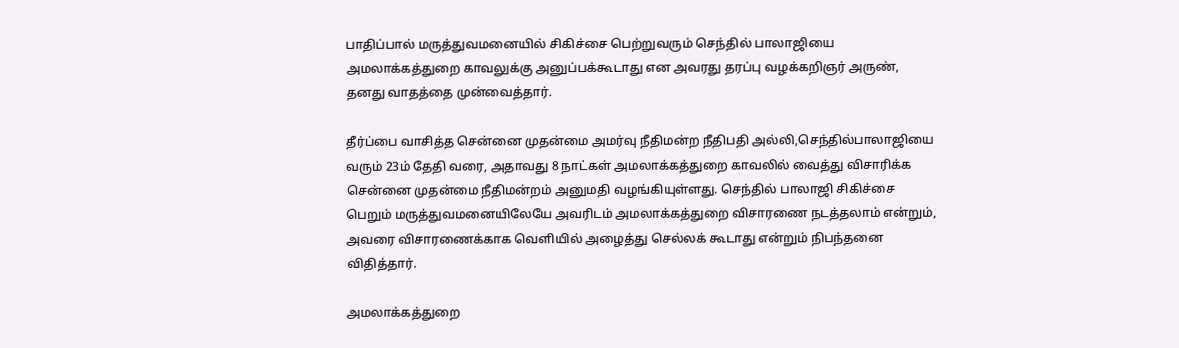பாதிப்பால் மருத்துவமனையில் சிகிச்சை பெற்றுவரும் செந்தில் பாலாஜியை அமலாக்கத்துறை காவலுக்கு அனுப்பக்கூடாது என அவரது தரப்பு வழக்கறிஞர் அருண், தனது வாதத்தை முன்வைத்தார்.

தீர்ப்பை வாசித்த சென்னை முதன்மை அமர்வு நீதிமன்ற நீதிபதி அல்லி,செந்தில்பாலாஜியை வரும் 23ம் தேதி வரை, அதாவது 8 நாட்கள் அமலாக்கத்துறை காவலில் வைத்து விசாரிக்க சென்னை முதன்மை நீதிமன்றம் அனுமதி வழங்கியுள்ளது. செந்தில் பாலாஜி சிகிச்சை பெறும் மருத்துவமனையிலேயே அவரிடம் அமலாக்கத்துறை விசாரணை நடத்தலாம் என்றும், அவரை விசாரணைக்காக வெளியில் அழைத்து செல்லக் கூடாது என்றும் நிபந்தனை விதித்தார்.

அமலாக்கத்துறை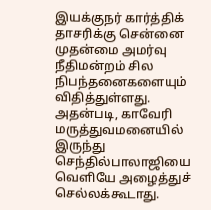இயக்குநர் கார்த்திக் தாசரிக்கு சென்னை முதன்மை அமர்வு நீதிமன்றம் சில நிபந்தனைகளையும் விதித்துள்ளது. அதன்படி, காவேரி மருத்துவமனையில் இருந்து செந்தில்பாலாஜியை வெளியே அழைத்துச் செல்லக்கூடாது.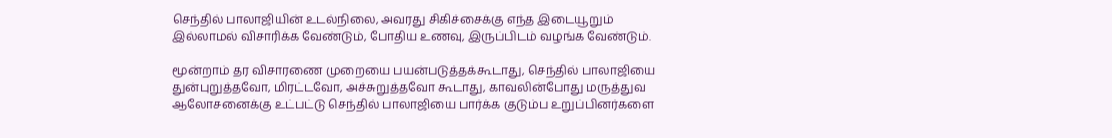செந்தில் பாலாஜியின் உடல்நிலை, அவரது சிகிச்சைக்கு எந்த இடையூறும் இல்லாமல் விசாரிக்க வேண்டும், போதிய உணவு, இருப்பிடம் வழங்க வேண்டும்.

மூன்றாம் தர விசாரணை முறையை பயன்படுத்தக்கூடாது, செந்தில் பாலாஜியை துன்புறுத்தவோ, மிரட்டவோ, அச்சுறுத்தவோ கூடாது, காவலின்போது மருத்துவ ஆலோசனைக்கு உட்பட்டு செந்தில் பாலாஜியை பார்க்க குடும்ப உறுப்பினர்களை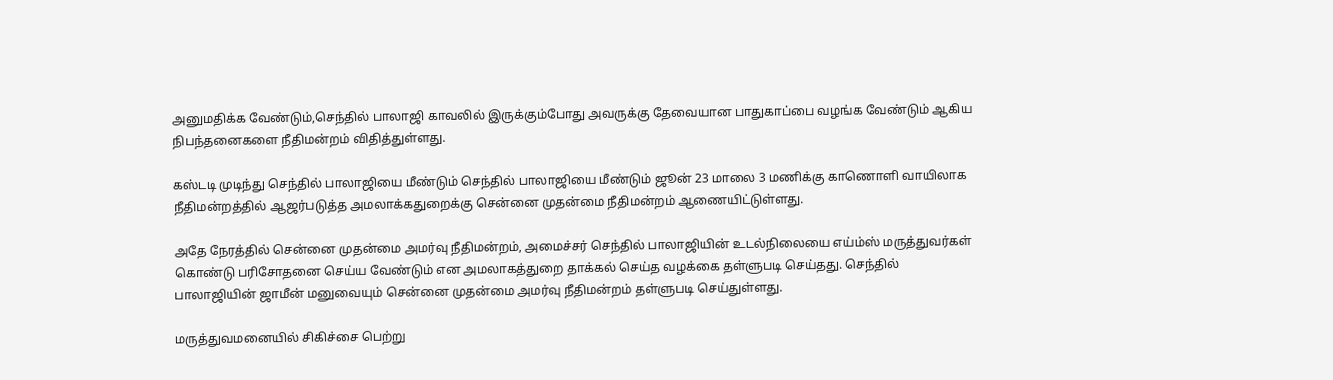அனுமதிக்க வேண்டும்,செந்தில் பாலாஜி காவலில் இருக்கும்போது அவருக்கு தேவையான பாதுகாப்பை வழங்க வேண்டும் ஆகிய நிபந்தனைகளை நீதிமன்றம் விதித்துள்ளது.

கஸ்டடி முடிந்து செந்தில் பாலாஜியை மீண்டும் செந்தில் பாலாஜியை மீண்டும் ஜூன் 23 மாலை 3 மணிக்கு காணொளி வாயிலாக நீதிமன்றத்தில் ஆஜர்படுத்த அமலாக்கதுறைக்கு சென்னை முதன்மை நீதிமன்றம் ஆணையிட்டுள்ளது.

அதே நேரத்தில் சென்னை முதன்மை அமர்வு நீதிமன்றம், அமைச்சர் செந்தில் பாலாஜியின் உடல்நிலையை எய்ம்ஸ் மருத்துவர்கள் கொண்டு பரிசோதனை செய்ய வேண்டும் என அமலாகத்துறை தாக்கல் செய்த வழக்கை தள்ளுபடி செய்தது. செந்தில் பாலாஜியின் ஜாமீன் மனுவையும் சென்னை முதன்மை அமர்வு நீதிமன்றம் தள்ளுபடி செய்துள்ளது.

மருத்துவமனையில் சிகிச்சை பெற்று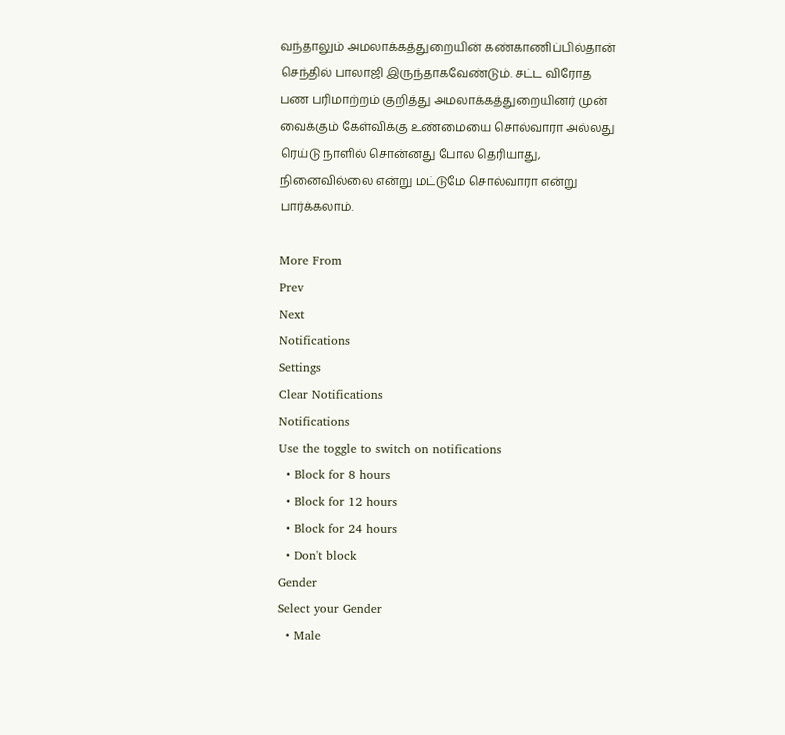வந்தாலும் அமலாக்கத்துறையின் கண்காணிப்பில்தான் செந்தில் பாலாஜி இருந்தாகவேண்டும். சட்ட விரோத பண பரிமாற்றம் குறித்து அமலாக்கத்துறையினர் முன் வைக்கும் கேள்விக்கு உண்மையை சொல்வாரா அல்லது ரெய்டு நாளில் சொன்னது போல தெரியாது, நினைவில்லை என்று மட்டுமே சொல்வாரா என்று பார்க்கலாம்.

More From
Prev
Next
Notifications
Settings
Clear Notifications
Notifications
Use the toggle to switch on notifications
  • Block for 8 hours
  • Block for 12 hours
  • Block for 24 hours
  • Don't block
Gender
Select your Gender
  • Male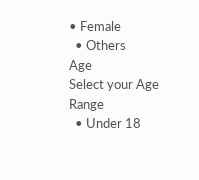• Female
  • Others
Age
Select your Age Range
  • Under 18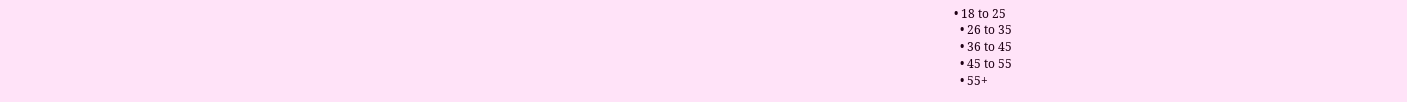• 18 to 25
  • 26 to 35
  • 36 to 45
  • 45 to 55
  • 55+